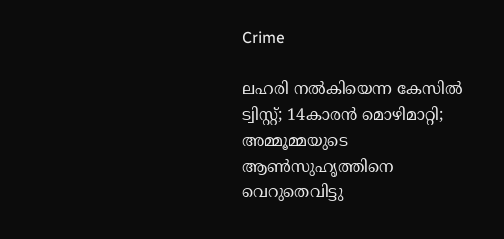Crime

ലഹരി നല്‍കിയെന്ന കേസില്‍ ട്വിസ്റ്റ്; 14കാരന്‍ മൊഴിമാറ്റി; അമ്മൂമ്മയുടെ ആണ്‍സുഹൃത്തിനെ വെറുതെവിട്ടു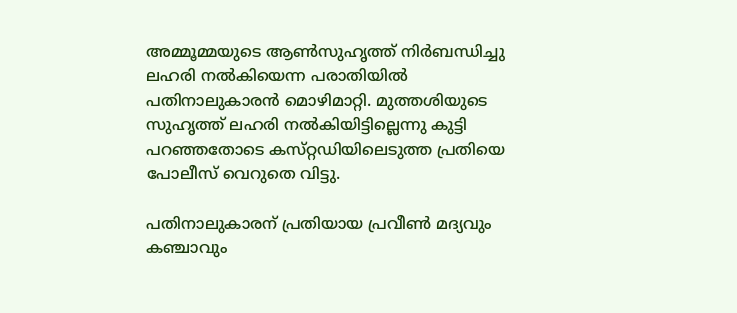അമ്മൂമ്മയുടെ ആണ്‍സുഹൃത്ത്‌ നിര്‍ബന്ധിച്ചു ലഹരി നല്‍കിയെന്ന പരാതിയില്‍ പതിനാലുകാരന്‍ മൊഴിമാറ്റി. മുത്തശിയുടെ സുഹൃത്ത്‌ ലഹരി നല്‍കിയിട്ടില്ലെന്നു കുട്ടി പറഞ്ഞതോടെ കസ്‌റ്റഡിയിലെടുത്ത പ്രതിയെ പോലീസ്‌ വെറുതെ വിട്ടു.

പതിനാലുകാരന്‌ പ്രതിയായ പ്രവീണ്‍ മദ്യവും കഞ്ചാവും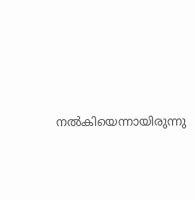നല്‍കിയെന്നായിരുന്നു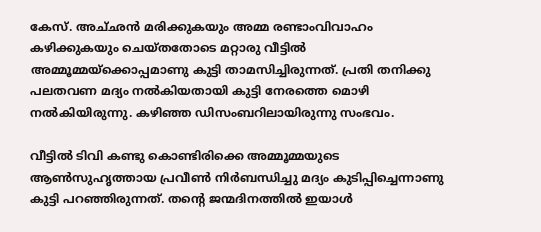കേസ്‌. അച്‌ഛന്‍ മരിക്കുകയും അമ്മ രണ്ടാംവിവാഹം കഴിക്കുകയും ചെയ്‌തതോടെ മറ്റാരു വീട്ടില്‍ അമ്മൂമ്മയ്‌ക്കൊപ്പമാണു കുട്ടി താമസിച്ചിരുന്നത്‌. പ്രതി തനിക്കു പലതവണ മദ്യം നല്‍കിയതായി കുട്ടി നേരത്തെ മൊഴി നല്‍കിയിരുന്നു. കഴിഞ്ഞ ഡിസംബറിലായിരുന്നു സംഭവം.

വീട്ടില്‍ ടിവി കണ്ടു കൊണ്ടിരിക്കെ അമ്മൂമ്മയുടെ ആണ്‍സുഹൃത്തായ പ്രവീണ്‍ നിര്‍ബന്ധിച്ചു മദ്യം കുടിപ്പിച്ചെന്നാണു കുട്ടി പറഞ്ഞിരുന്നത്‌. തന്റെ ജന്മദിനത്തില്‍ ഇയാള്‍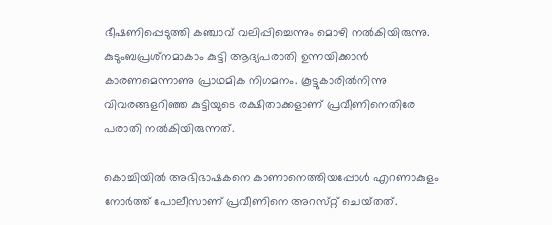ഭീഷണിപ്പെടുത്തി കഞ്ചാവ്‌ വലിപ്പിച്ചെന്നും മൊഴി നല്‍കിയിരുന്നു. കുടുംബപ്രശ്‌നമാകാം കുട്ടി ആദ്യപരാതി ഉന്നയിക്കാന്‍ കാരണമെന്നാണു പ്രാഥമിക നിഗമനം. കൂട്ടുകാരില്‍നിന്നു വിവരങ്ങളറിഞ്ഞ കുട്ടിയുടെ രക്ഷിതാക്കളാണ്‌ പ്രവീണിനെതിരേ പരാതി നല്‍കിയിരുന്നത്‌.

കൊച്ചിയില്‍ അഭിഭാഷകനെ കാണാനെത്തിയപ്പോള്‍ എറണാകുളം നോര്‍ത്ത്‌ പോലീസാണ്‌ പ്രവീണിനെ അറസ്‌റ്റ് ചെയ്‌തത്‌.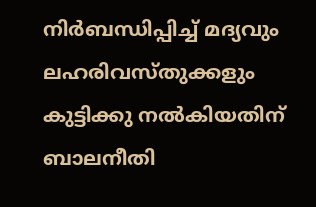നിര്‍ബന്ധിപ്പിച്ച്‌ മദ്യവും ലഹരിവസ്‌തുക്കളും കുട്ടിക്കു നല്‍കിയതിന്‌ ബാലനീതി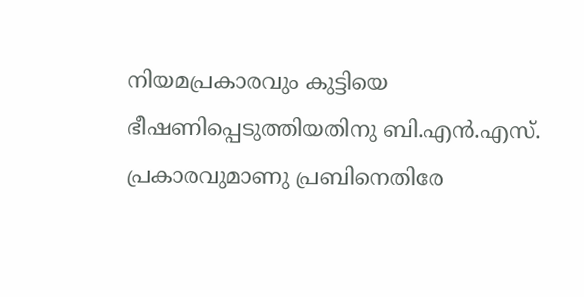നിയമപ്രകാരവും കുട്ടിയെ ഭീഷണിപ്പെടുത്തിയതിനു ബി.എന്‍.എസ്‌. പ്രകാരവുമാണു പ്രബിനെതിരേ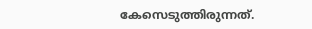കേസെടുത്തിരുന്നത്.